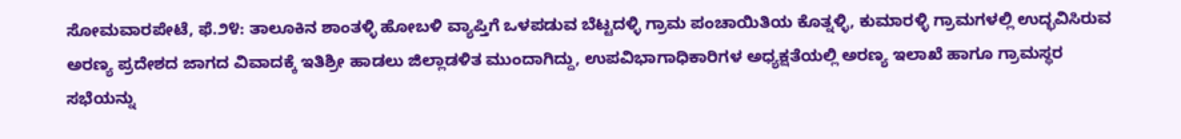ಸೋಮವಾರಪೇಟೆ, ಫೆ.೨೪: ತಾಲೂಕಿನ ಶಾಂತಳ್ಳಿ ಹೋಬಳಿ ವ್ಯಾಪ್ತಿಗೆ ಒಳಪಡುವ ಬೆಟ್ಟದಳ್ಳಿ ಗ್ರಾಮ ಪಂಚಾಯಿತಿಯ ಕೊತ್ನಳ್ಳಿ, ಕುಮಾರಳ್ಳಿ ಗ್ರಾಮಗಳಲ್ಲಿ ಉದ್ಭವಿಸಿರುವ ಅರಣ್ಯ ಪ್ರದೇಶದ ಜಾಗದ ವಿವಾದಕ್ಕೆ ಇತಿಶ್ರೀ ಹಾಡಲು ಜಿಲ್ಲಾಡಳಿತ ಮುಂದಾಗಿದ್ದು, ಉಪವಿಭಾಗಾಧಿಕಾರಿಗಳ ಅಧ್ಯಕ್ಷತೆಯಲ್ಲಿ ಅರಣ್ಯ ಇಲಾಖೆ ಹಾಗೂ ಗ್ರಾಮಸ್ಥರ ಸಭೆಯನ್ನು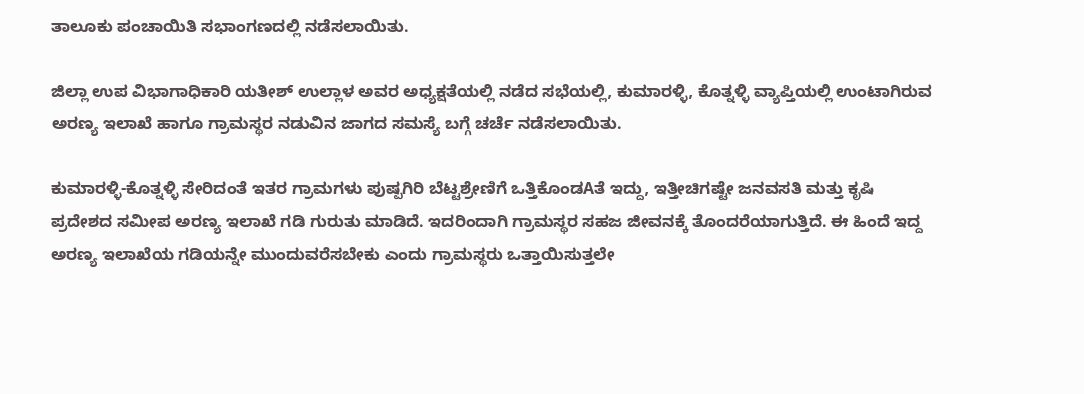ತಾಲೂಕು ಪಂಚಾಯಿತಿ ಸಭಾಂಗಣದಲ್ಲಿ ನಡೆಸಲಾಯಿತು.

ಜಿಲ್ಲಾ ಉಪ ವಿಭಾಗಾಧಿಕಾರಿ ಯತೀಶ್ ಉಲ್ಲಾಳ ಅವರ ಅಧ್ಯಕ್ಷತೆಯಲ್ಲಿ ನಡೆದ ಸಭೆಯಲ್ಲಿ, ಕುಮಾರಳ್ಳಿ, ಕೊತ್ನಳ್ಳಿ ವ್ಯಾಪ್ತಿಯಲ್ಲಿ ಉಂಟಾಗಿರುವ ಅರಣ್ಯ ಇಲಾಖೆ ಹಾಗೂ ಗ್ರಾಮಸ್ಥರ ನಡುವಿನ ಜಾಗದ ಸಮಸ್ಯೆ ಬಗ್ಗೆ ಚರ್ಚೆ ನಡೆಸಲಾಯಿತು.

ಕುಮಾರಳ್ಳಿ-ಕೊತ್ನಳ್ಳಿ ಸೇರಿದಂತೆ ಇತರ ಗ್ರಾಮಗಳು ಪುಷ್ಪಗಿರಿ ಬೆಟ್ಟಶ್ರೇಣಿಗೆ ಒತ್ತಿಕೊಂಡAತೆ ಇದ್ದು, ಇತ್ತೀಚಿಗಷ್ಟೇ ಜನವಸತಿ ಮತ್ತು ಕೃಷಿ ಪ್ರದೇಶದ ಸಮೀಪ ಅರಣ್ಯ ಇಲಾಖೆ ಗಡಿ ಗುರುತು ಮಾಡಿದೆ. ಇದರಿಂದಾಗಿ ಗ್ರಾಮಸ್ಥರ ಸಹಜ ಜೀವನಕ್ಕೆ ತೊಂದರೆಯಾಗುತ್ತಿದೆ. ಈ ಹಿಂದೆ ಇದ್ದ ಅರಣ್ಯ ಇಲಾಖೆಯ ಗಡಿಯನ್ನೇ ಮುಂದುವರೆಸಬೇಕು ಎಂದು ಗ್ರಾಮಸ್ಥರು ಒತ್ತಾಯಿಸುತ್ತಲೇ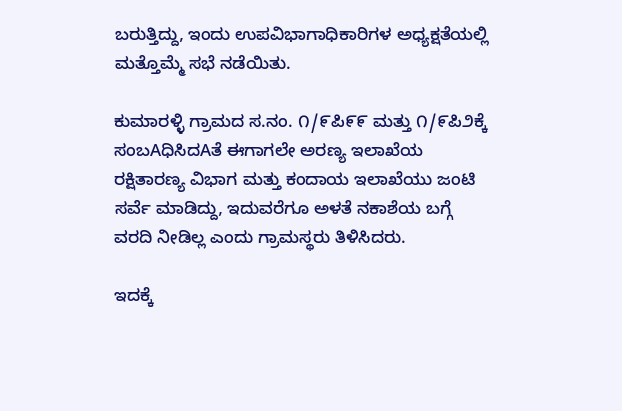ಬರುತ್ತಿದ್ದು, ಇಂದು ಉಪವಿಭಾಗಾಧಿಕಾರಿಗಳ ಅಧ್ಯಕ್ಷತೆಯಲ್ಲಿ ಮತ್ತೊಮ್ಮೆ ಸಭೆ ನಡೆಯಿತು.

ಕುಮಾರಳ್ಳಿ ಗ್ರಾಮದ ಸ.ನಂ. ೧/೯ಪಿ೯೯ ಮತ್ತು ೧/೯ಪಿ೨ಕ್ಕೆ ಸಂಬAಧಿಸಿದAತೆ ಈಗಾಗಲೇ ಅರಣ್ಯ ಇಲಾಖೆಯ ರಕ್ಷಿತಾರಣ್ಯ ವಿಭಾಗ ಮತ್ತು ಕಂದಾಯ ಇಲಾಖೆಯು ಜಂಟಿ ಸರ್ವೆ ಮಾಡಿದ್ದು, ಇದುವರೆಗೂ ಅಳತೆ ನಕಾಶೆಯ ಬಗ್ಗೆ ವರದಿ ನೀಡಿಲ್ಲ ಎಂದು ಗ್ರಾಮಸ್ಥರು ತಿಳಿಸಿದರು.

ಇದಕ್ಕೆ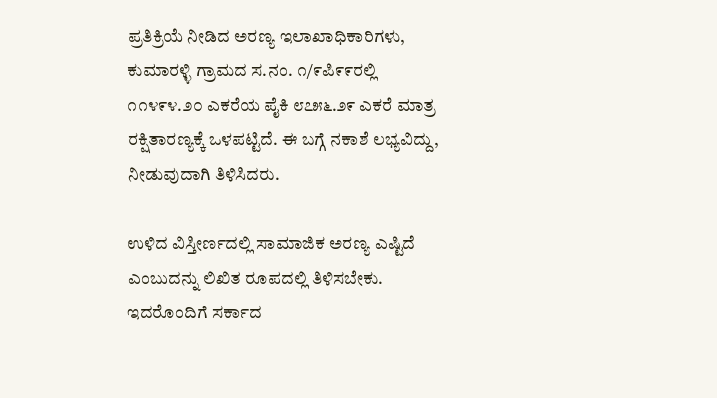ಪ್ರತಿಕ್ರಿಯೆ ನೀಡಿದ ಅರಣ್ಯ ಇಲಾಖಾಧಿಕಾರಿಗಳು, ಕುಮಾರಳ್ಳಿ ಗ್ರಾಮದ ಸ.ನಂ. ೧/೯ಪಿ೯೯ರಲ್ಲಿ ೧೧೪೯೪.೨೦ ಎಕರೆಯ ಪೈಕಿ ೮೭೫೬.೨೯ ಎಕರೆ ಮಾತ್ರ ರಕ್ಷಿತಾರಣ್ಯಕ್ಕೆ ಒಳಪಟ್ಟಿದೆ. ಈ ಬಗ್ಗೆ ನಕಾಶೆ ಲಭ್ಯವಿದ್ದು, ನೀಡುವುದಾಗಿ ತಿಳಿಸಿದರು.

ಉಳಿದ ವಿಸ್ತೀರ್ಣದಲ್ಲಿ ಸಾಮಾಜಿಕ ಅರಣ್ಯ ಎಷ್ಟಿದೆ ಎಂಬುದನ್ನು ಲಿಖಿತ ರೂಪದಲ್ಲಿ ತಿಳಿಸಬೇಕು. ಇದರೊಂದಿಗೆ ಸರ್ಕಾದ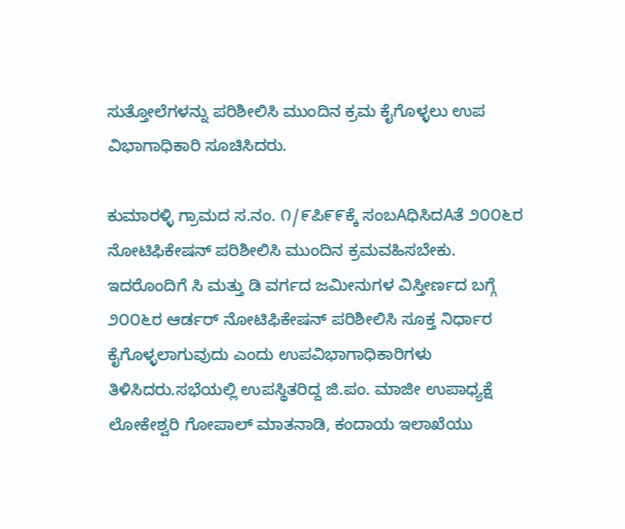ಸುತ್ತೋಲೆಗಳನ್ನು ಪರಿಶೀಲಿಸಿ ಮುಂದಿನ ಕ್ರಮ ಕೈಗೊಳ್ಳಲು ಉಪ ವಿಭಾಗಾಧಿಕಾರಿ ಸೂಚಿಸಿದರು.

ಕುಮಾರಳ್ಳಿ ಗ್ರಾಮದ ಸ.ನಂ. ೧/೯ಪಿ೯೯ಕ್ಕೆ ಸಂಬAಧಿಸಿದAತೆ ೨೦೦೬ರ ನೋಟಿಫಿಕೇಷನ್ ಪರಿಶೀಲಿಸಿ ಮುಂದಿನ ಕ್ರಮವಹಿಸಬೇಕು. ಇದರೊಂದಿಗೆ ಸಿ ಮತ್ತು ಡಿ ವರ್ಗದ ಜಮೀನುಗಳ ವಿಸ್ತೀರ್ಣದ ಬಗ್ಗೆ ೨೦೦೬ರ ಆರ್ಡರ್ ನೋಟಿಫಿಕೇಷನ್ ಪರಿಶೀಲಿಸಿ ಸೂಕ್ತ ನಿರ್ಧಾರ ಕೈಗೊಳ್ಳಲಾಗುವುದು ಎಂದು ಉಪವಿಭಾಗಾಧಿಕಾರಿಗಳು ತಿಳಿಸಿದರು.ಸಭೆಯಲ್ಲಿ ಉಪಸ್ಥಿತರಿದ್ದ ಜಿ.ಪಂ. ಮಾಜೀ ಉಪಾಧ್ಯಕ್ಷೆ ಲೋಕೇಶ್ವರಿ ಗೋಪಾಲ್ ಮಾತನಾಡಿ, ಕಂದಾಯ ಇಲಾಖೆಯು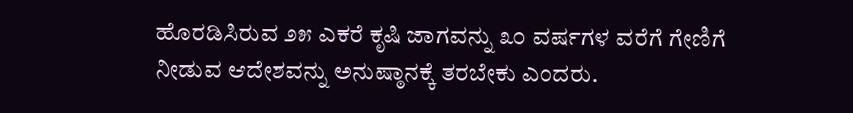ಹೊರಡಿಸಿರುವ ೨೫ ಎಕರೆ ಕೃಷಿ ಜಾಗವನ್ನು ೩೦ ವರ್ಷಗಳ ವರೆಗೆ ಗೇಣಿಗೆ ನೀಡುವ ಆದೇಶವನ್ನು ಅನುಷ್ಠಾನಕ್ಕೆ ತರಬೇಕು ಎಂದರು.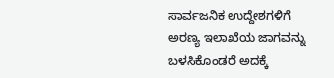ಸಾರ್ವಜನಿಕ ಉದ್ದೇಶಗಳಿಗೆ ಅರಣ್ಯ ಇಲಾಖೆಯ ಜಾಗವನ್ನು ಬಳಸಿಕೊಂಡರೆ ಅದಕ್ಕೆ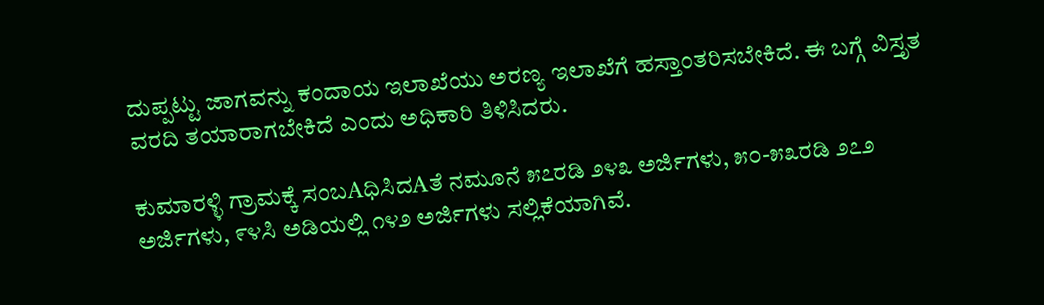ದುಪ್ಪಟ್ಟು ಜಾಗವನ್ನು ಕಂದಾಯ ಇಲಾಖೆಯು ಅರಣ್ಯ ಇಲಾಖೆಗೆ ಹಸ್ತಾಂತರಿಸಬೇಕಿದೆ. ಈ ಬಗ್ಗೆ ವಿಸ್ತೃತ ವರದಿ ತಯಾರಾಗಬೇಕಿದೆ ಎಂದು ಅಧಿಕಾರಿ ತಿಳಿಸಿದರು.

ಕುಮಾರಳ್ಳಿ ಗ್ರಾಮಕ್ಕೆ ಸಂಬAಧಿಸಿದAತೆ ನಮೂನೆ ೫೭ರಡಿ ೨೪೩ ಅರ್ಜಿಗಳು, ೫೦-೫೩ರಡಿ ೨೭೨ ಅರ್ಜಿಗಳು, ೯೪ಸಿ ಅಡಿಯಲ್ಲಿ ೧೪೨ ಅರ್ಜಿಗಳು ಸಲ್ಲಿಕೆಯಾಗಿವೆ.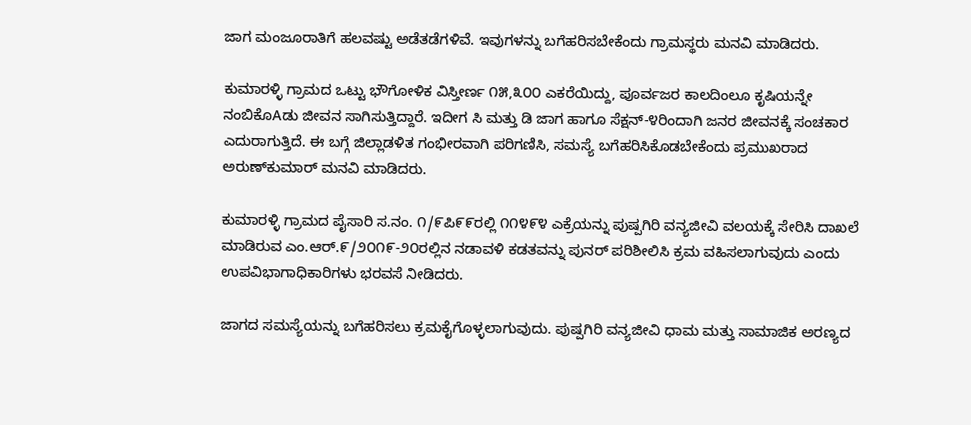ಜಾಗ ಮಂಜೂರಾತಿಗೆ ಹಲವಷ್ಟು ಅಡೆತಡೆಗಳಿವೆ. ಇವುಗಳನ್ನು ಬಗೆಹರಿಸಬೇಕೆಂದು ಗ್ರಾಮಸ್ಥರು ಮನವಿ ಮಾಡಿದರು.

ಕುಮಾರಳ್ಳಿ ಗ್ರಾಮದ ಒಟ್ಟು ಭೌಗೋಳಿಕ ವಿಸ್ತೀರ್ಣ ೧೫,೩೦೦ ಎಕರೆಯಿದ್ದು, ಪೂರ್ವಜರ ಕಾಲದಿಂಲೂ ಕೃಷಿಯನ್ನೇ ನಂಬಿಕೊAಡು ಜೀವನ ಸಾಗಿಸುತ್ತಿದ್ದಾರೆ. ಇದೀಗ ಸಿ ಮತ್ತು ಡಿ ಜಾಗ ಹಾಗೂ ಸೆಕ್ಷನ್-೪ರಿಂದಾಗಿ ಜನರ ಜೀವನಕ್ಕೆ ಸಂಚಕಾರ ಎದುರಾಗುತ್ತಿದೆ. ಈ ಬಗ್ಗೆ ಜಿಲ್ಲಾಡಳಿತ ಗಂಭೀರವಾಗಿ ಪರಿಗಣಿಸಿ, ಸಮಸ್ಯೆ ಬಗೆಹರಿಸಿಕೊಡಬೇಕೆಂದು ಪ್ರಮುಖರಾದ ಅರುಣ್‌ಕುಮಾರ್ ಮನವಿ ಮಾಡಿದರು.

ಕುಮಾರಳ್ಳಿ ಗ್ರಾಮದ ಪೈಸಾರಿ ಸ.ನಂ. ೧/೯ಪಿ೯೯ರಲ್ಲಿ ೧೧೪೯೪ ಎಕ್ರೆಯನ್ನು ಪುಷ್ಪಗಿರಿ ವನ್ಯಜೀವಿ ವಲಯಕ್ಕೆ ಸೇರಿಸಿ ದಾಖಲೆ ಮಾಡಿರುವ ಎಂ.ಆರ್.೯/೨೦೧೯-೨೦ರಲ್ಲಿನ ನಡಾವಳಿ ಕಡತವನ್ನು ಪುನರ್ ಪರಿಶೀಲಿಸಿ ಕ್ರಮ ವಹಿಸಲಾಗುವುದು ಎಂದು ಉಪವಿಭಾಗಾಧಿಕಾರಿಗಳು ಭರವಸೆ ನೀಡಿದರು.

ಜಾಗದ ಸಮಸ್ಯೆಯನ್ನು ಬಗೆಹರಿಸಲು ಕ್ರಮಕೈಗೊಳ್ಳಲಾಗುವುದು. ಪುಷ್ಪಗಿರಿ ವನ್ಯಜೀವಿ ಧಾಮ ಮತ್ತು ಸಾಮಾಜಿಕ ಅರಣ್ಯದ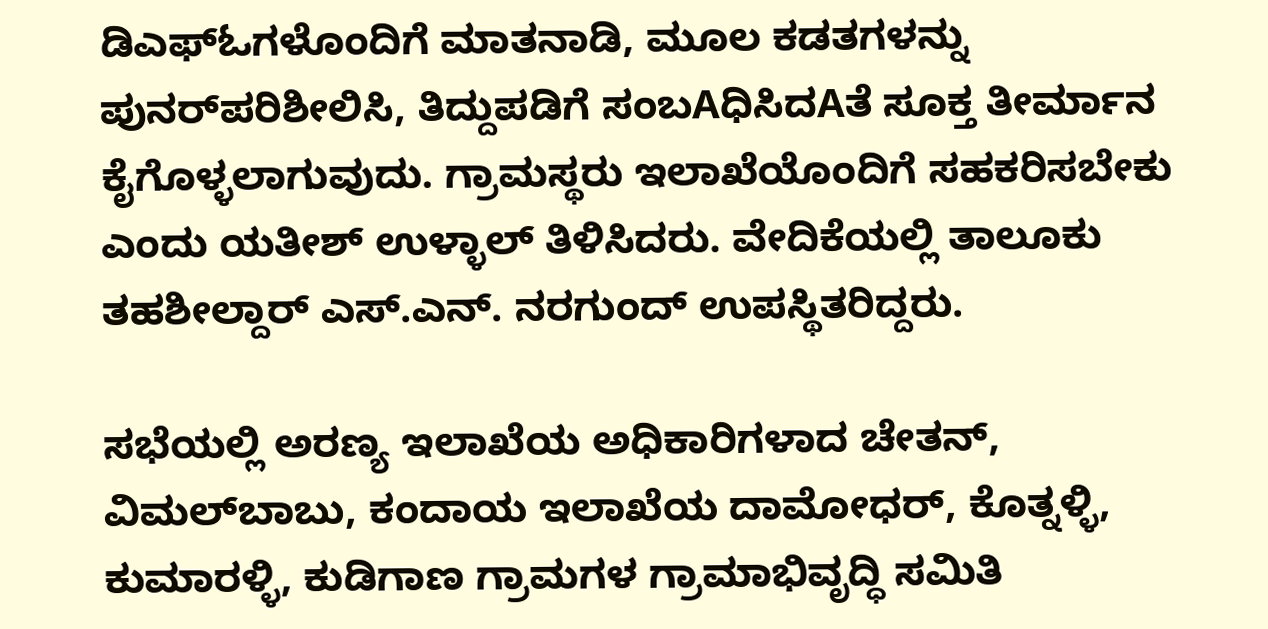ಡಿಎಫ್‌ಓಗಳೊಂದಿಗೆ ಮಾತನಾಡಿ, ಮೂಲ ಕಡತಗಳನ್ನು ಪುನರ್‌ಪರಿಶೀಲಿಸಿ, ತಿದ್ದುಪಡಿಗೆ ಸಂಬAಧಿಸಿದAತೆ ಸೂಕ್ತ ತೀರ್ಮಾನ ಕೈಗೊಳ್ಳಲಾಗುವುದು. ಗ್ರಾಮಸ್ಥರು ಇಲಾಖೆಯೊಂದಿಗೆ ಸಹಕರಿಸಬೇಕು ಎಂದು ಯತೀಶ್ ಉಳ್ಳಾಲ್ ತಿಳಿಸಿದರು. ವೇದಿಕೆಯಲ್ಲಿ ತಾಲೂಕು ತಹಶೀಲ್ದಾರ್ ಎಸ್.ಎನ್. ನರಗುಂದ್ ಉಪಸ್ಥಿತರಿದ್ದರು.

ಸಭೆಯಲ್ಲಿ ಅರಣ್ಯ ಇಲಾಖೆಯ ಅಧಿಕಾರಿಗಳಾದ ಚೇತನ್, ವಿಮಲ್‌ಬಾಬು, ಕಂದಾಯ ಇಲಾಖೆಯ ದಾಮೋಧರ್, ಕೊತ್ನಳ್ಳಿ, ಕುಮಾರಳ್ಳಿ, ಕುಡಿಗಾಣ ಗ್ರಾಮಗಳ ಗ್ರಾಮಾಭಿವೃದ್ಧಿ ಸಮಿತಿ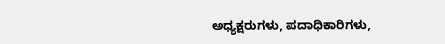ಅಧ್ಯಕ್ಷರುಗಳು, ಪದಾಧಿಕಾರಿಗಳು,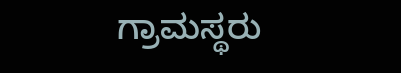ಗ್ರಾಮಸ್ಥರು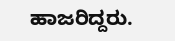ಹಾಜರಿದ್ದರು.